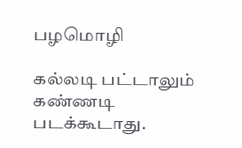பழமொழி

கல்லடி பட்டாலும் கண்ணடி படக்கூடாது.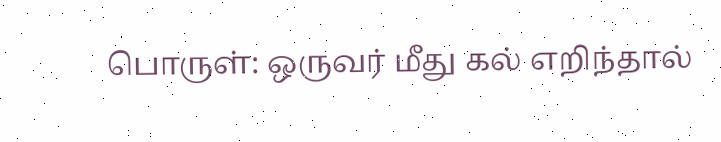பொருள்: ஒருவர் மீது கல் எறிந்தால்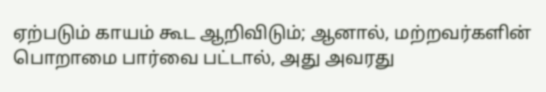ஏற்படும் காயம் கூட ஆறிவிடும்; ஆனால், மற்றவர்களின் பொறாமை பார்வை பட்டால், அது அவரது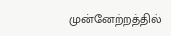முன்னேற்றத்தில்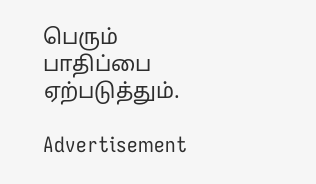பெரும் பாதிப்பை ஏற்படுத்தும்.

Advertisement